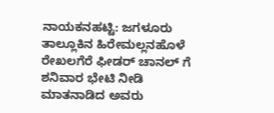ನಾಯಕನಹಟ್ಟಿ: ಜಗಳೂರು ತಾಲ್ಲೂಕಿನ ಹಿರೇಮಲ್ಲನಹೊಳೆ ರೇಖಲಗೆರೆ ಫೀಡರ್ ಚಾನಲ್ ಗೆ ಶನಿವಾರ ಭೇಟಿ ನೀಡಿ ಮಾತನಾಡಿದ ಅವರು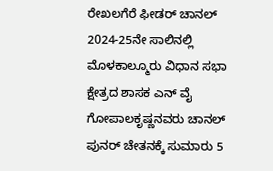ರೇಖಲಗೆರೆ ಫೀಡರ್ ಚಾನಲ್ 2024-25ನೇ ಸಾಲಿನಲ್ಲಿ ಮೊಳಕಾಲ್ಮೂರು ವಿಧಾನ ಸಭಾ ಕ್ಷೇತ್ರದ ಶಾಸಕ ಎನ್ ವೈ ಗೋಪಾಲಕೃಷ್ಣನವರು ಚಾನಲ್ ಪುನರ್ ಚೇತನಕ್ಕೆ ಸುಮಾರು 5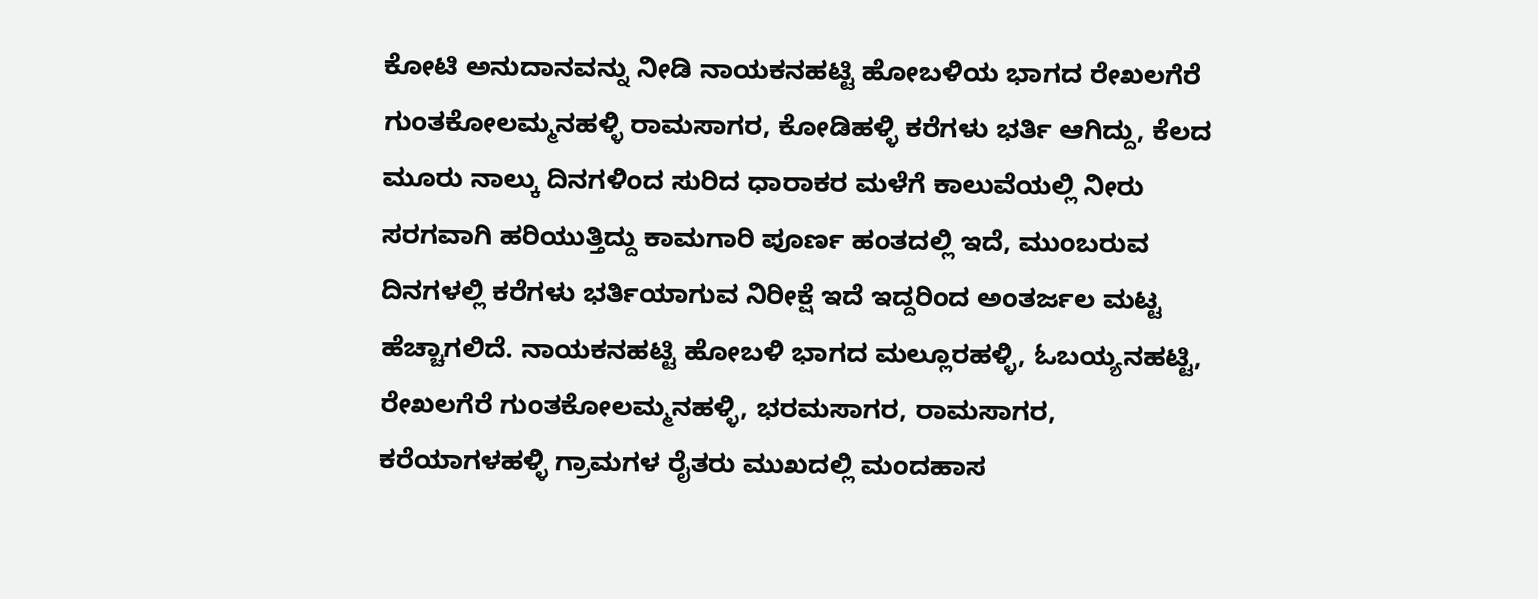ಕೋಟಿ ಅನುದಾನವನ್ನು ನೀಡಿ ನಾಯಕನಹಟ್ಟಿ ಹೋಬಳಿಯ ಭಾಗದ ರೇಖಲಗೆರೆ ಗುಂತಕೋಲಮ್ಮನಹಳ್ಳಿ ರಾಮಸಾಗರ, ಕೋಡಿಹಳ್ಳಿ ಕರೆಗಳು ಭರ್ತಿ ಆಗಿದ್ದು, ಕೆಲದ ಮೂರು ನಾಲ್ಕು ದಿನಗಳಿಂದ ಸುರಿದ ಧಾರಾಕರ ಮಳೆಗೆ ಕಾಲುವೆಯಲ್ಲಿ ನೀರು ಸರಗವಾಗಿ ಹರಿಯುತ್ತಿದ್ದು ಕಾಮಗಾರಿ ಪೂರ್ಣ ಹಂತದಲ್ಲಿ ಇದೆ, ಮುಂಬರುವ ದಿನಗಳಲ್ಲಿ ಕರೆಗಳು ಭರ್ತಿಯಾಗುವ ನಿರೀಕ್ಷೆ ಇದೆ ಇದ್ದರಿಂದ ಅಂತರ್ಜಲ ಮಟ್ಟ ಹೆಚ್ಚಾಗಲಿದೆ. ನಾಯಕನಹಟ್ಟಿ ಹೋಬಳಿ ಭಾಗದ ಮಲ್ಲೂರಹಳ್ಳಿ, ಓಬಯ್ಯನಹಟ್ಟಿ, ರೇಖಲಗೆರೆ ಗುಂತಕೋಲಮ್ಮನಹಳ್ಳಿ, ಭರಮಸಾಗರ, ರಾಮಸಾಗರ, ಕರೆಯಾಗಳಹಳ್ಳಿ ಗ್ರಾಮಗಳ ರೈತರು ಮುಖದಲ್ಲಿ ಮಂದಹಾಸ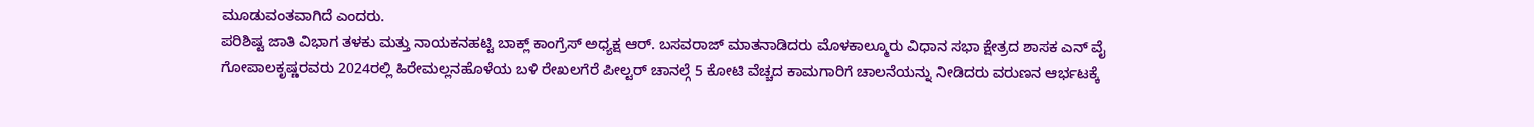ಮೂಡುವಂತವಾಗಿದೆ ಎಂದರು.
ಪರಿಶಿಷ್ಟ ಜಾತಿ ವಿಭಾಗ ತಳಕು ಮತ್ತು ನಾಯಕನಹಟ್ಟಿ ಬಾಕ್ಲ್ ಕಾಂಗ್ರೆಸ್ ಅಧ್ಯಕ್ಷ ಆರ್. ಬಸವರಾಜ್ ಮಾತನಾಡಿದರು ಮೊಳಕಾಲ್ಮೂರು ವಿಧಾನ ಸಭಾ ಕ್ಷೇತ್ರದ ಶಾಸಕ ಎನ್ ವೈ ಗೋಪಾಲಕೃಷ್ಣರವರು 2024ರಲ್ಲಿ ಹಿರೇಮಲ್ಲನಹೊಳೆಯ ಬಳಿ ರೇಖಲಗೆರೆ ಪೀಲ್ಟರ್ ಚಾನಲ್ಗೆ 5 ಕೋಟಿ ವೆಚ್ಚದ ಕಾಮಗಾರಿಗೆ ಚಾಲನೆಯನ್ನು ನೀಡಿದರು ವರುಣನ ಆರ್ಭಟಕ್ಕೆ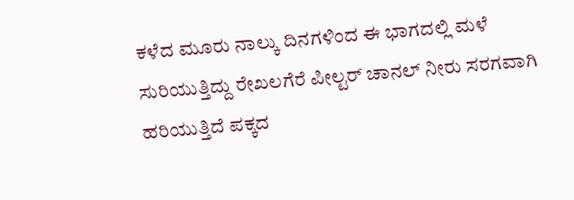ಕಳೆದ ಮೂರು ನಾಲ್ಕು ದಿನಗಳಿಂದ ಈ ಭಾಗದಲ್ಲಿ ಮಳೆ ಸುರಿಯುತ್ತಿದ್ದು ರೇಖಲಗೆರೆ ಪೀಲ್ಟರ್ ಚಾನಲ್ ನೀರು ಸರಗವಾಗಿ ಹರಿಯುತ್ತಿದೆ ಪಕ್ಕದ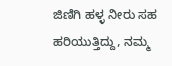ಜಿಣಿಗಿ ಹಳ್ಳ ನೀರು ಸಹ ಹರಿಯುತ್ತಿದ್ದು, ನಮ್ಮ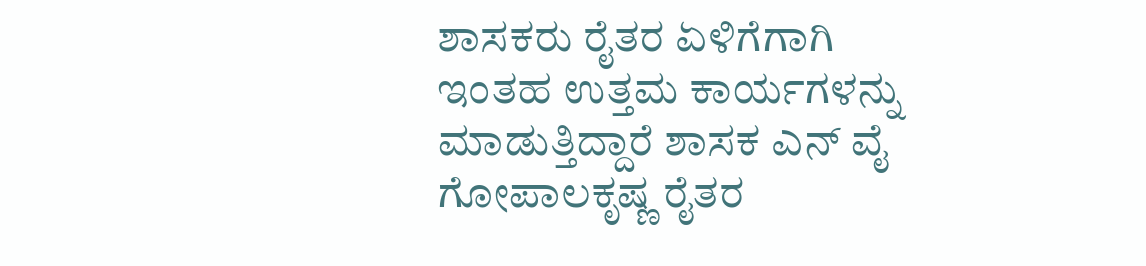ಶಾಸಕರು ರೈತರ ಏಳಿಗೆಗಾಗಿ ಇಂತಹ ಉತ್ತಮ ಕಾರ್ಯಗಳನ್ನು ಮಾಡುತ್ತಿದ್ದಾರೆ ಶಾಸಕ ಎನ್ ವೈ ಗೋಪಾಲಕೃಷ್ಣ ರೈತರ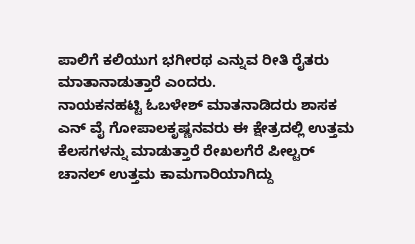ಪಾಲಿಗೆ ಕಲಿಯುಗ ಭಗೀರಥ ಎನ್ನುವ ರೀತಿ ರೈತರು ಮಾತಾನಾಡುತ್ತಾರೆ ಎಂದರು.
ನಾಯಕನಹಟ್ಟಿ ಓಬಳೇಶ್ ಮಾತನಾಡಿದರು ಶಾಸಕ ಎನ್ ವೈ ಗೋಪಾಲಕೃಷ್ಣನವರು ಈ ಕ್ಷೇತ್ರದಲ್ಲಿ ಉತ್ತಮ ಕೆಲಸಗಳನ್ನು ಮಾಡುತ್ತಾರೆ ರೇಖಲಗೆರೆ ಪೀಲ್ಟರ್ ಚಾನಲ್ ಉತ್ತಮ ಕಾಮಗಾರಿಯಾಗಿದ್ದು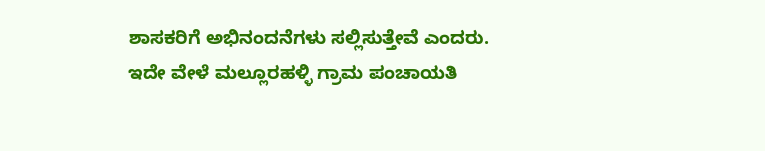ಶಾಸಕರಿಗೆ ಅಭಿನಂದನೆಗಳು ಸಲ್ಲಿಸುತ್ತೇವೆ ಎಂದರು.
ಇದೇ ವೇಳೆ ಮಲ್ಲೂರಹಳ್ಳಿ ಗ್ರಾಮ ಪಂಚಾಯತಿ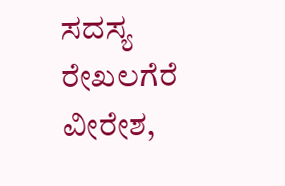ಸದಸ್ಯ ರೇಖಲಗೆರೆ ವೀರೇಶ,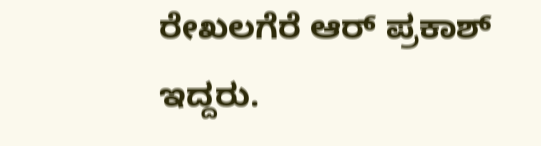ರೇಖಲಗೆರೆ ಆರ್ ಪ್ರಕಾಶ್ ಇದ್ದರು.